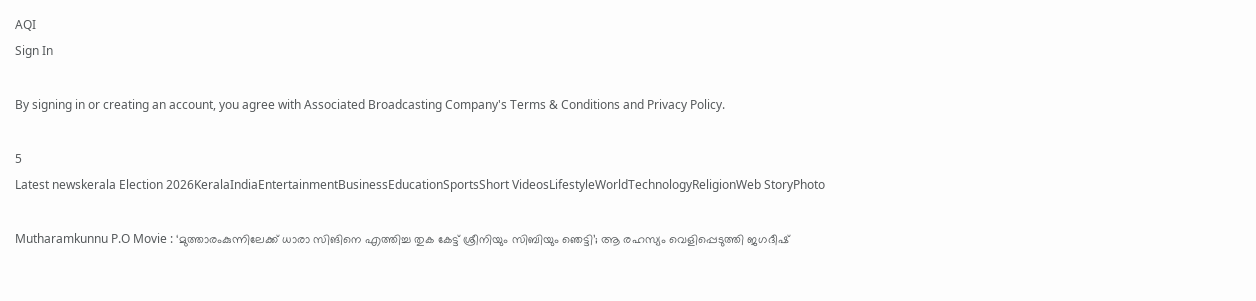AQI
Sign In

By signing in or creating an account, you agree with Associated Broadcasting Company's Terms & Conditions and Privacy Policy.

5
Latest newskerala Election 2026KeralaIndiaEntertainmentBusinessEducationSportsShort VideosLifestyleWorldTechnologyReligionWeb StoryPhoto

Mutharamkunnu P.O Movie : ‘മുത്താരംകുന്നിലേക്ക് ധാരാ സിങിനെ എത്തിച്ച തുക കേട്ട് ശ്രീനിയും സിബിയും ഞെട്ടി’; ആ രഹസ്യം വെളിപ്പെടുത്തി ജഗദീഷ്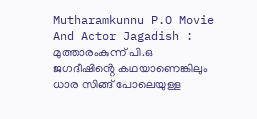Mutharamkunnu P.O Movie And Actor Jagadish : മുത്താരംകുന്ന് പി.ഒ ജഗദീഷിൻ്റെ കഥയാണെങ്കിലും ധാര സിങ്ങ് പോലെയുള്ള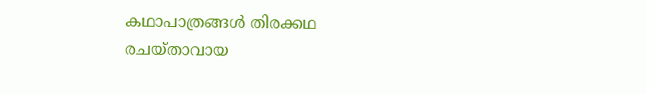കഥാപാത്രങ്ങൾ തിരക്കഥ രചയ്താവായ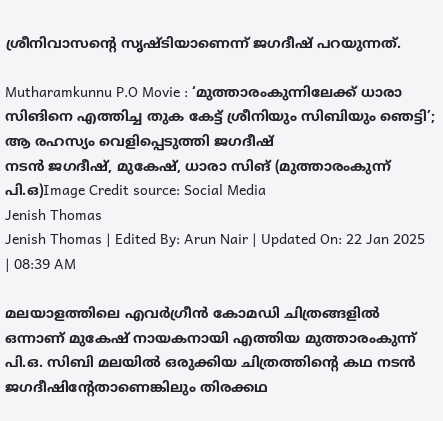ശ്രീനിവാസൻ്റെ സൃഷ്ടിയാണെന്ന് ജഗദീഷ് പറയുന്നത്.

Mutharamkunnu P.O Movie : ‘മുത്താരംകുന്നിലേക്ക് ധാരാ സിങിനെ എത്തിച്ച തുക കേട്ട് ശ്രീനിയും സിബിയും ഞെട്ടി’; ആ രഹസ്യം വെളിപ്പെടുത്തി ജഗദീഷ്
നടൻ ജഗദീഷ്, മുകേഷ്, ധാരാ സിങ് (മുത്താരംകുന്ന് പി.ഒ)Image Credit source: Social Media
Jenish Thomas
Jenish Thomas | Edited By: Arun Nair | Updated On: 22 Jan 2025 | 08:39 AM

മലയാളത്തിലെ എവർഗ്രീൻ കോമഡി ചിത്രങ്ങളിൽ ഒന്നാണ് മുകേഷ് നായകനായി എത്തിയ മുത്താരംകുന്ന് പി.ഒ. സിബി മലയിൽ ഒരുക്കിയ ചിത്രത്തിൻ്റെ കഥ നടൻ ജഗദീഷിൻ്റേതാണെങ്കിലും തിരക്കഥ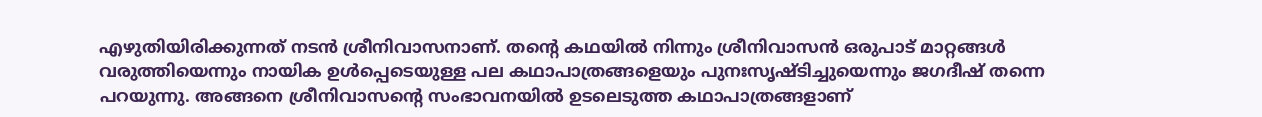എഴുതിയിരിക്കുന്നത് നടൻ ശ്രീനിവാസനാണ്. തൻ്റെ കഥയിൽ നിന്നും ശ്രീനിവാസൻ ഒരുപാട് മാറ്റങ്ങൾ വരുത്തിയെന്നും നായിക ഉൾപ്പെടെയുള്ള പല കഥാപാത്രങ്ങളെയും പുനഃസൃഷ്ടിച്ചുയെന്നും ജഗദീഷ് തന്നെ പറയുന്നു. അങ്ങനെ ശ്രീനിവാസൻ്റെ സംഭാവനയിൽ ഉടലെടുത്ത കഥാപാത്രങ്ങളാണ്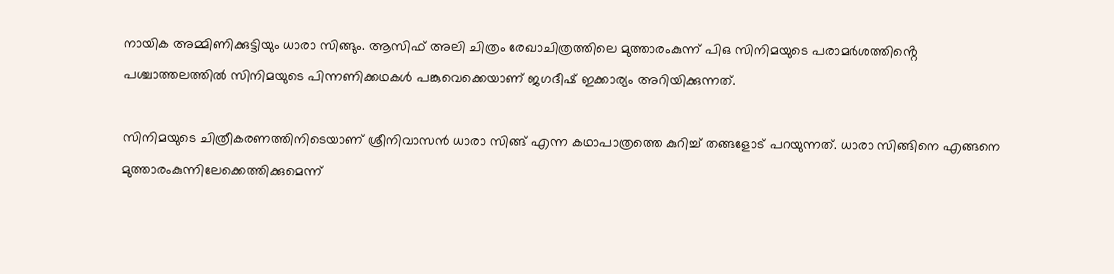നായിക അമ്മിണിക്കുട്ടിയും ധാരാ സിങ്ങും. ആസിഫ് അലി ചിത്രം രേഖാചിത്രത്തിലെ മുത്താരംകുന്ന് പിഒ സിനിമയുടെ പരാമർശത്തിൻ്റെ പശ്ചാത്തലത്തിൽ സിനിമയുടെ പിന്നണിക്കഥകൾ പങ്കുവെക്കെയാണ് ജഗദീഷ് ഇക്കാര്യം അറിയിക്കുന്നത്.

സിനിമയുടെ ചിത്രീകരണത്തിനിടെയാണ് ശ്രീനിവാസൻ ധാരാ സിങ്ങ് എന്ന കഥാപാത്രത്തെ കുറിച്ച് തങ്ങളോട് പറയുന്നത്. ധാരാ സിങ്ങിനെ എങ്ങനെ മുത്താരംകുന്നിലേക്കെത്തിക്കുമെന്ന്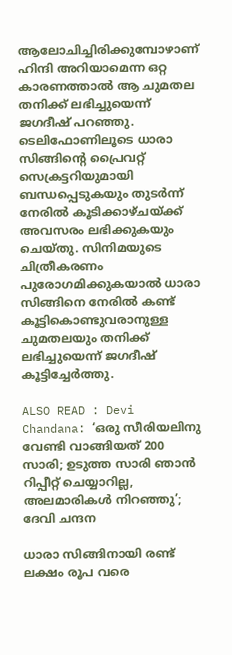ആലോചിച്ചിരിക്കുമ്പോഴാണ് ഹിന്ദി അറിയാമെന്ന ഒറ്റ കാരണത്താൽ ആ ചുമതല തനിക്ക് ലഭിച്ചുയെന്ന് ജഗദീഷ് പറഞ്ഞു. ടെലിഫോണിലൂടെ ധാരാ സിങ്ങിൻ്റെ പ്രൈവറ്റ് സെക്രട്ടറിയുമായി ബന്ധപ്പെടുകയും തുടർന്ന് നേരിൽ കൂടിക്കാഴ്ചയ്ക്ക് അവസരം ലഭിക്കുകയും ചെയ്തു. സിനിമയുടെ ചിത്രീകരണം പുരോഗമിക്കുകയാൽ ധാരാ സിങ്ങിനെ നേരിൽ കണ്ട് കൂട്ടികൊണ്ടുവരാനുള്ള ചുമതലയും തനിക്ക് ലഭിച്ചുയെന്ന് ജഗദീഷ് കൂട്ടിച്ചേർത്തു.

ALSO READ : Devi Chandana: ‘ഒരു സീരിയലിനു വേണ്ടി വാങ്ങിയത് 200 സാരി; ഉടുത്ത സാരി ഞാൻ റിപ്പീറ്റ് ചെയ്യാറില്ല, അലമാരികൾ നിറഞ്ഞു’; ദേവി ചന്ദന

ധാരാ സിങ്ങിനായി രണ്ട് ലക്ഷം രൂപ വരെ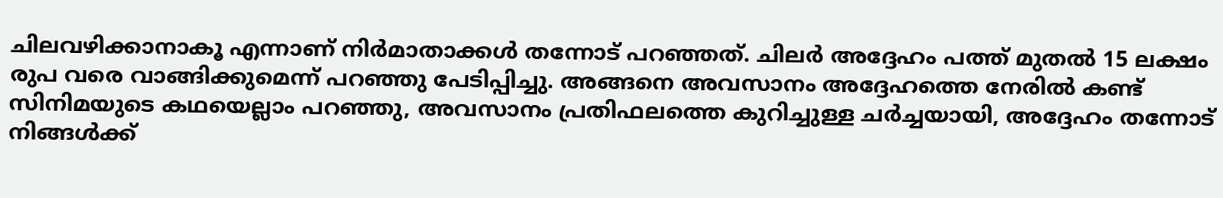ചിലവഴിക്കാനാകൂ എന്നാണ് നിർമാതാക്കൾ തന്നോട് പറഞ്ഞത്. ചിലർ അദ്ദേഹം പത്ത് മുതൽ 15 ലക്ഷം രുപ വരെ വാങ്ങിക്കുമെന്ന് പറഞ്ഞു പേടിപ്പിച്ചു. അങ്ങനെ അവസാനം അദ്ദേഹത്തെ നേരിൽ കണ്ട് സിനിമയുടെ കഥയെല്ലാം പറഞ്ഞു, അവസാനം പ്രതിഫലത്തെ കുറിച്ചുള്ള ചർച്ചയായി, അദ്ദേഹം തന്നോട് നിങ്ങൾക്ക്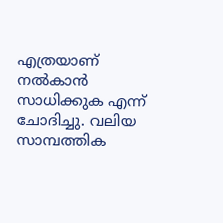എത്രയാണ് നൽകാൻ സാധിക്കുക എന്ന് ചോദിച്ചു. വലിയ സാമ്പത്തിക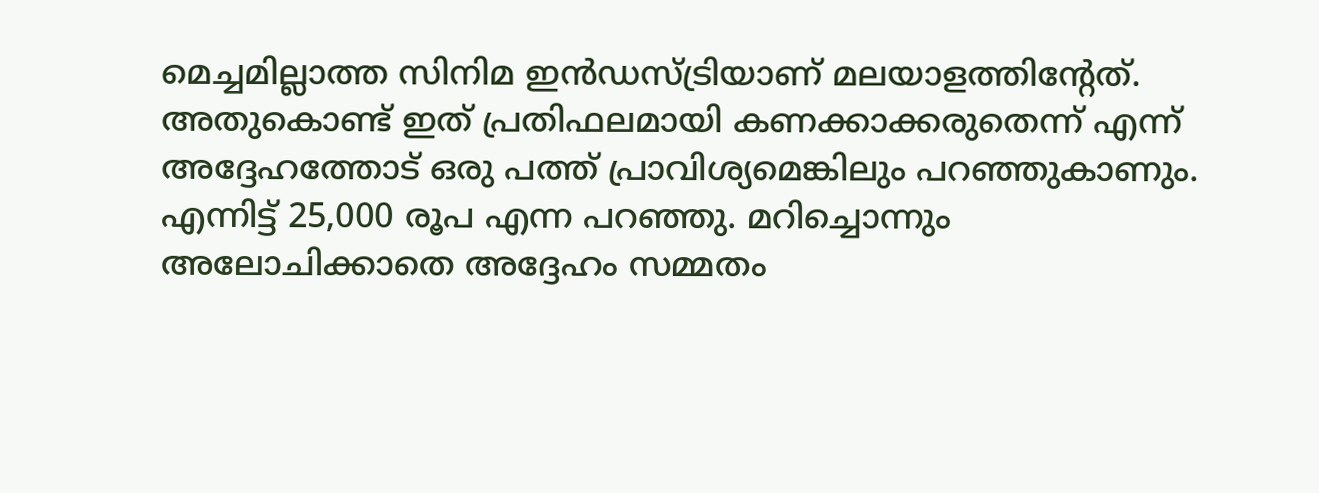മെച്ചമില്ലാത്ത സിനിമ ഇൻഡസ്ട്രിയാണ് മലയാളത്തിൻ്റേത്. അതുകൊണ്ട് ഇത് പ്രതിഫലമായി കണക്കാക്കരുതെന്ന് എന്ന് അദ്ദേഹത്തോട് ഒരു പത്ത് പ്രാവിശ്യമെങ്കിലും പറഞ്ഞുകാണും. എന്നിട്ട് 25,000 രൂപ എന്ന പറഞ്ഞു. മറിച്ചൊന്നും അലോചിക്കാതെ അദ്ദേഹം സമ്മതം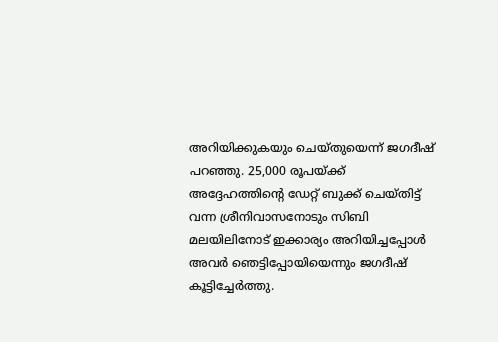അറിയിക്കുകയും ചെയ്തുയെന്ന് ജഗദീഷ് പറഞ്ഞു. 25,000 രൂപയ്ക്ക് അദ്ദേഹത്തിൻ്റെ ഡേറ്റ് ബുക്ക് ചെയ്തിട്ട് വന്ന ശ്രീനിവാസനോടും സിബി മലയിലിനോട് ഇക്കാര്യം അറിയിച്ചപ്പോൾ അവർ ഞെട്ടിപ്പോയിയെന്നും ജഗദീഷ് കൂട്ടിച്ചേർത്തു.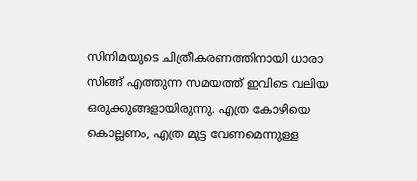സിനിമയുടെ ചിത്രീകരണത്തിനായി ധാരാ സിങ്ങ് എത്തുന്ന സമയത്ത് ഇവിടെ വലിയ ഒരുക്കുങ്ങളായിരുന്നു. എത്ര കോഴിയെ കൊല്ലണം, എത്ര മുട്ട വേണമെന്നുള്ള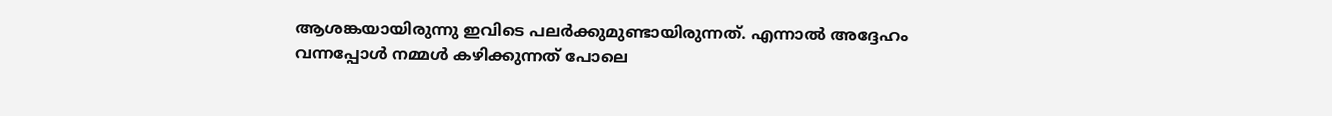ആശങ്കയായിരുന്നു ഇവിടെ പലർക്കുമുണ്ടായിരുന്നത്. എന്നാൽ അദ്ദേഹം വന്നപ്പോൾ നമ്മൾ കഴിക്കുന്നത് പോലെ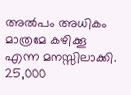അൽപം അധികം മാത്രമേ കഴിക്കൂ എന്ന മനസ്സിലാക്കി. 25,000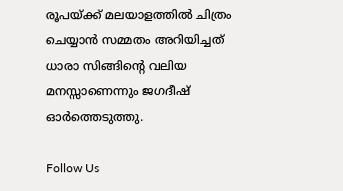രൂപയ്ക്ക് മലയാളത്തിൽ ചിത്രം ചെയ്യാൻ സമ്മതം അറിയിച്ചത് ധാരാ സിങ്ങിൻ്റെ വലിയ മനസ്സാണെന്നും ജഗദീഷ് ഓർത്തെടുത്തു.

Follow Us